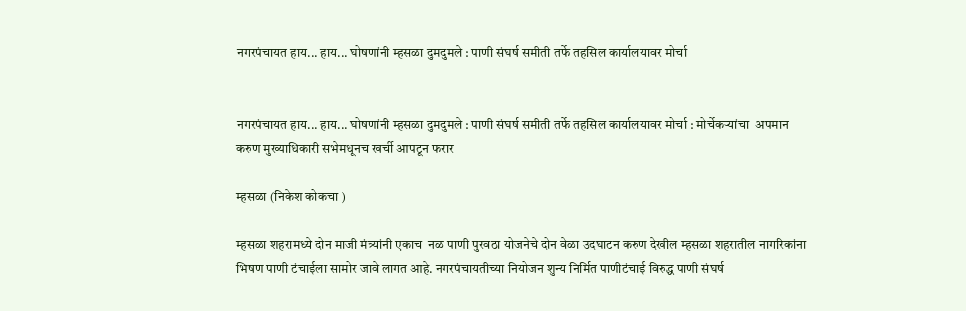नगरपंचायत हाय... हाय... घोषणांनी म्हसळा दुमदुमले : पाणी संघर्ष समीती तर्फे तहसिल कार्यालयावर मोर्चा


नगरपंचायत हाय... हाय... घोषणांनी म्हसळा दुमदुमले : पाणी संघर्ष समीती तर्फे तहसिल कार्यालयावर मोर्चा : मोर्चेकऱ्यांचा  अपमान करुण मुख्याधिकारी सभेमधूनच खर्ची आपटून फरार

म्हसळा (निकेश कोकचा )

म्हसळा शहरामध्ये दोन माजी मंत्र्यांनी एकाच  नळ पाणी पुरवठा योजनेचे दोन वेळा उदघाटन करुण देखील म्हसळा शहरातील नागरिकांना भिषण पाणी टंचाईला सामोर जावे लागत आहे. नगरपंचायतीच्या नियोजन शुन्य निर्मित पाणीटंचाई विरुद्ध पाणी संघर्ष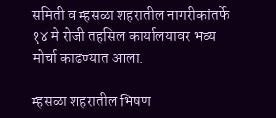समिती व म्हसळा शहरातील नागरीकांतर्फे १४ मे रोजी तहसिल कार्यालयावर भव्य मोर्चा काढण्यात आला.

म्हसळा शहरातील भिषण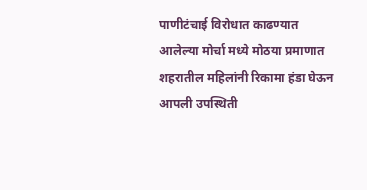पाणीटंचाई विरोधात काढण्यात आलेल्या मोर्चा मध्ये मोठया प्रमाणात शहरातील महिलांनी रिकामा हंडा घेऊन आपली उपस्थिती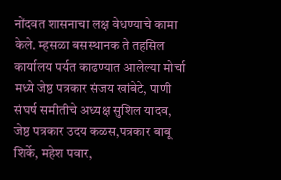नोंदवत शासनाचा लक्ष वेधण्याचे कामा केले. म्हसळा बसस्थानक ते तहसिल कार्यालय पर्यत काढण्यात आलेल्या मोर्चा मध्ये जेष्ठ पत्रकार संजय खांबेटे, पाणी संघर्ष समीतीचे अध्यक्ष सुशिल यादव, जेष्ठ पत्रकार उदय कळस,पत्रकार बाबू शिर्के, महेश पवार,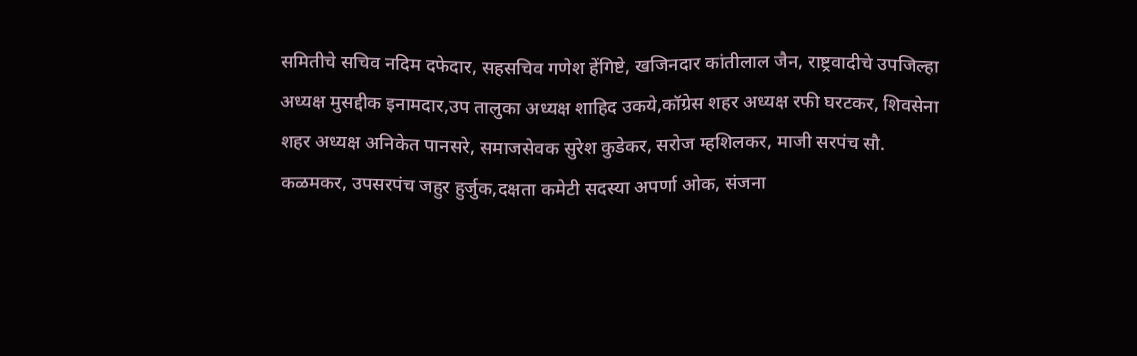समितीचे सचिव नदिम दफेदार, सहसचिव गणेश हेंगिष्टे, खजिनदार कांतीलाल जैन, राष्ट्रवादीचे उपजिल्हा अध्यक्ष मुसद्दीक इनामदार,उप तालुका अध्यक्ष शाहिद उकये,कॉग्रेस शहर अध्यक्ष रफी घरटकर, शिवसेना शहर अध्यक्ष अनिकेत पानसरे, समाजसेवक सुरेश कुडेकर, सरोज म्हशिलकर, माजी सरपंच सौ. कळमकर, उपसरपंच जहुर हुर्जुक,दक्षता कमेटी सदस्या अपर्णा ओक, संजना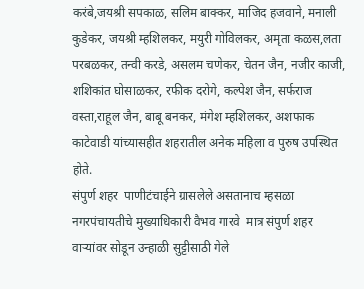करंबे,जयश्री सपकाळ, सलिम बाक्कर, माजिद हजवाने, मनाली कुडेकर, जयश्री म्हशिलकर, मयुरी गोविलकर, अमृता कळस,लता परबळकर, तन्वी करडे, असलम चणेकर, चेतन जैन, नजीर काजी, शशिकांत घोसाळकर, रफीक दरोगे, कल्पेश जैन, सर्फराज वस्ता,राहूल जैन, बाबू बनकर, मंगेश म्हशिलकर, अशफाक काटेवाडी यांच्यासहीत शहरातील अनेक महिला व पुरुष उपस्थित होते.
संपुर्ण शहर  पाणीटंचाईने ग्रासलेले असतानाच म्हसळा नगरपंचायतीचे मुख्याधिकारी वैभव गारवे  मात्र संपुर्ण शहर वाऱ्यांवर सोडून उन्हाळी सुट्टीसाठी गेले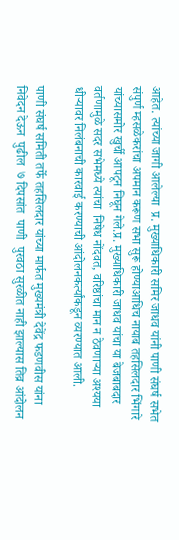आहेत. त्यांच्या जागी आलेल्या  प्र. मुख्याधिकारी समिर जाधव यांनी पाणी संघर्ष सभेत संपुर्ण म्हसळेकरांचा अपमान करूण सभा सुरू होण्याआधिच नायाब तहसिलदार भिंगारे यांच्यासमोर खुर्ची आपटून निघून गेले.प्र. मुख्याधिकारी जाधव यांचा या बेजबाबदार वर्तणामुळे सदर सभेमध्ये त्यांचा  निषेध नोंदवत, वरिष्ठांचा मान न ठेवणाऱ्या अश्यया धीऱ्यावर निलंबनाची कारवाई करण्याची आंदोलनकर्त्यांकडून व्यरण्यात आली.

पाणी संघर्ष समिती तर्फे तहसिलदार यांच्या मार्फत मुख्यमंत्री देवेंद्र फडणवीस यांना निवेदन देऊन  पुढील  ७ दिपसांत  पाणी  पुरवठा सुरळीत नाही झाल्यास तिव्र आंदोलन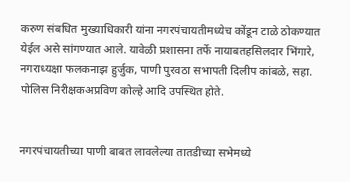करुण संबधित मुख्याधिकारी यांना नगरपंचायतीमध्येच कोंडून टाळे ठोकण्यात  येईल असे सांगण्यात आले. यावेळी प्रशासना तर्फे नायाबतहसिलदार भिंगारे, नगराध्यक्षा फलकनाझ हुर्जुक, पाणी पुरवठा सभापती दिलीप कांबळे, सहा. पोलिस निरीक्षकअप्रविण कोल्हे आदि उपस्थित होते.


नगरपंचायतीच्या पाणी बाबत लावलेल्या तातडीच्या सभेमध्ये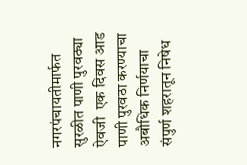नगरपंचायतीमार्फत सुरळीत पाणी पुरवठ्या ऐवजी  एक दिवस आड पाणी पुरवठा करण्याचा अबौधिक निर्णयाचा संपुर्ण शहरातून निषेध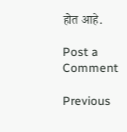होत आहे.

Post a Comment

Previous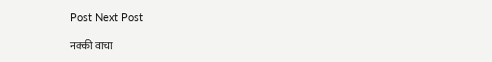Post Next Post

नक्की वाचा